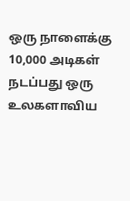ஒரு நாளைக்கு 10,000 அடிகள் நடப்பது ஒரு உலகளாவிய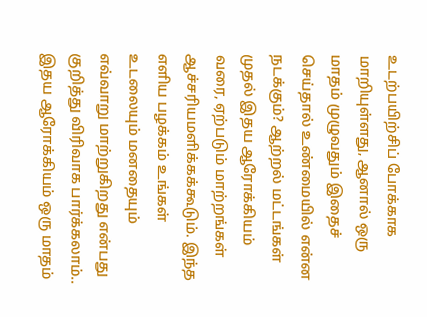உடற்பயிற்சிப் போக்காக மாறியுள்ளது, ஆனால் ஒரு மாதம் முழுவதும் இதைச் செய்தால் உண்மையில் என்ன நடக்கும்? ஆற்றல் மட்டங்கள் முதல் இதய ஆரோக்கியம் வரை, ஏற்படும் மாற்றங்கள் ஆச்சரியமளிக்கக்கூடும். இந்த எளிய பழக்கம் உங்கள் உடலையும் மனதையும் எவ்வாறு மாற்றுகிறது என்பது குறித்து விரிவாக பார்க்கலாம்.. இதய ஆரோக்கியம் ஒரு மாதம்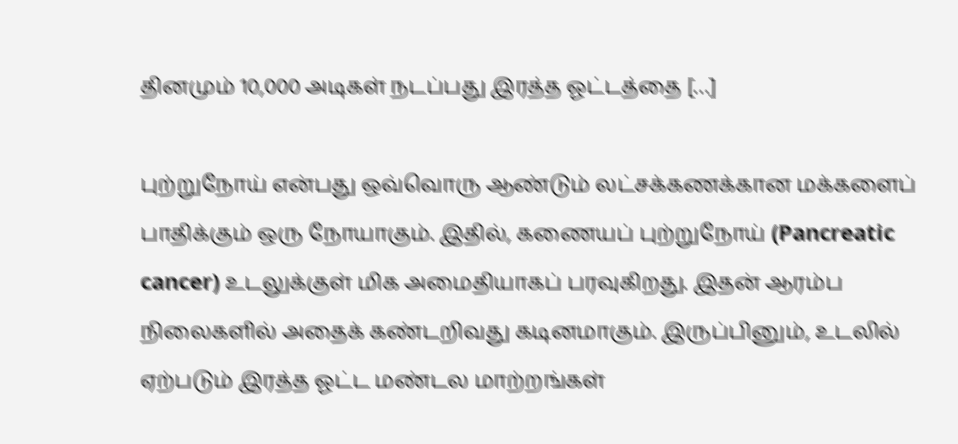தினமும் 10,000 அடிகள் நடப்பது இரத்த ஓட்டத்தை […]

புற்றுநோய் என்பது ஒவ்வொரு ஆண்டும் லட்சக்கணக்கான மக்களைப் பாதிக்கும் ஒரு நோயாகும். இதில், கணையப் புற்றுநோய் (Pancreatic cancer) உடலுக்குள் மிக அமைதியாகப் பரவுகிறது. இதன் ஆரம்ப நிலைகளில் அதைக் கண்டறிவது கடினமாகும். இருப்பினும், உடலில் ஏற்படும் இரத்த ஓட்ட மண்டல மாற்றங்கள்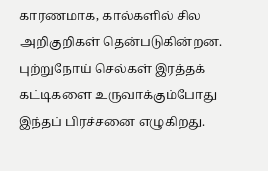காரணமாக, கால்களில் சில அறிகுறிகள் தென்படுகின்றன. புற்றுநோய் செல்கள் இரத்தக் கட்டிகளை உருவாக்கும்போது இந்தப் பிரச்சனை எழுகிறது.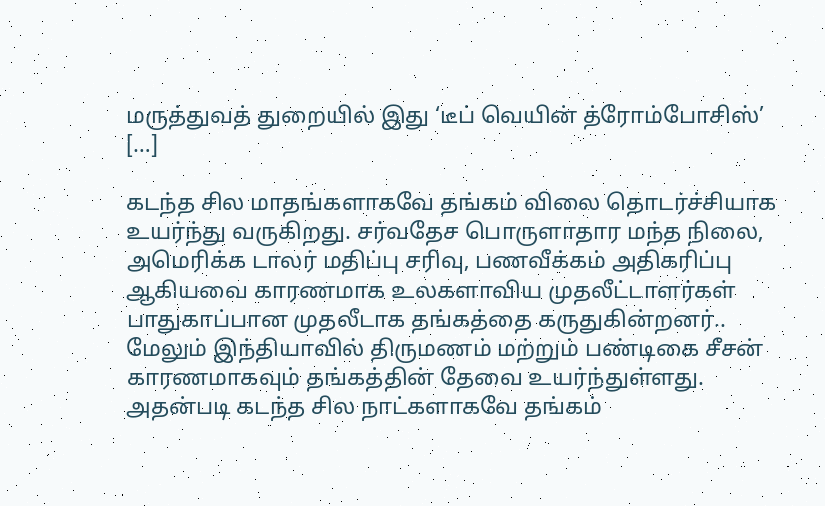மருத்துவத் துறையில் இது ‘டீப் வெயின் த்ரோம்போசிஸ்’ […]

கடந்த சில மாதங்களாகவே தங்கம் விலை தொடர்ச்சியாக உயர்ந்து வருகிறது. சர்வதேச பொருளாதார மந்த நிலை, அமெரிக்க டாலர் மதிப்பு சரிவு, பணவீக்கம் அதிகரிப்பு ஆகியவை காரணமாக உலகளாவிய முதலீட்டாளர்கள் பாதுகாப்பான முதலீடாக தங்கத்தை கருதுகின்றனர்.. மேலும் இந்தியாவில் திருமணம் மற்றும் பண்டிகை சீசன் காரணமாகவும் தங்கத்தின் தேவை உயர்ந்துள்ளது. அதன்படி கடந்த சில நாட்களாகவே தங்கம்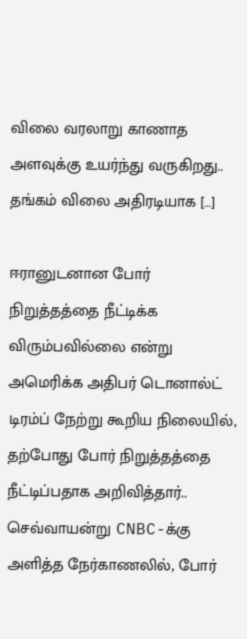விலை வரலாறு காணாத அளவுக்கு உயர்ந்து வருகிறது.. தங்கம் விலை அதிரடியாக […]

ஈரானுடனான போர் நிறுத்தத்தை நீட்டிக்க விரும்பவில்லை என்று அமெரிக்க அதிபர் டொனால்ட் டிரம்ப் நேற்று கூறிய நிலையில், தற்போது போர் நிறுத்தத்தை நீட்டிப்பதாக அறிவித்தார்.. செவ்வாயன்று CNBC-க்கு அளித்த நேர்காணலில், போர்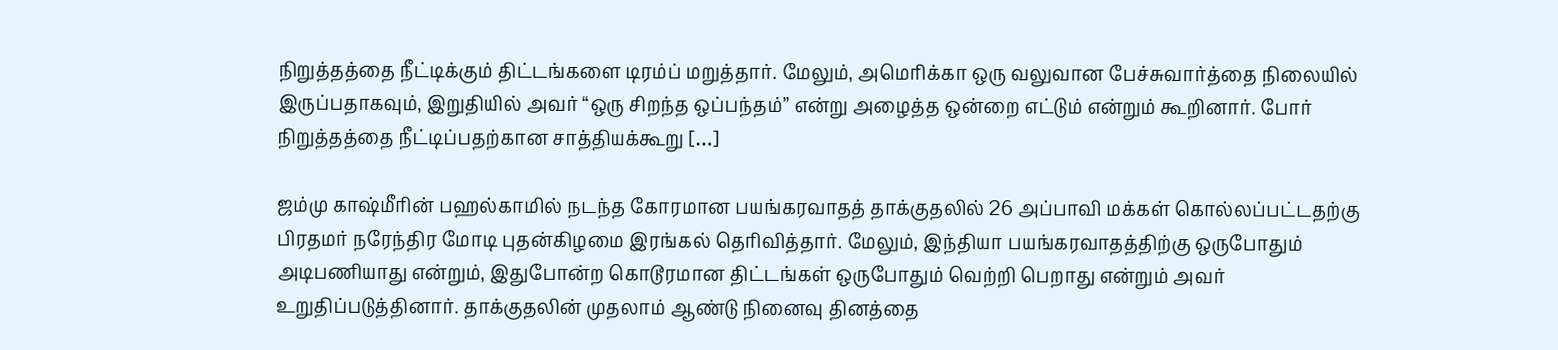நிறுத்தத்தை நீட்டிக்கும் திட்டங்களை டிரம்ப் மறுத்தார். மேலும், அமெரிக்கா ஒரு வலுவான பேச்சுவார்த்தை நிலையில் இருப்பதாகவும், இறுதியில் அவர் “ஒரு சிறந்த ஒப்பந்தம்” என்று அழைத்த ஒன்றை எட்டும் என்றும் கூறினார். போர் நிறுத்தத்தை நீட்டிப்பதற்கான சாத்தியக்கூறு […]

ஜம்மு காஷ்மீரின் பஹல்காமில் நடந்த கோரமான பயங்கரவாதத் தாக்குதலில் 26 அப்பாவி மக்கள் கொல்லப்பட்டதற்கு பிரதமர் நரேந்திர மோடி புதன்கிழமை இரங்கல் தெரிவித்தார். மேலும், இந்தியா பயங்கரவாதத்திற்கு ஒருபோதும் அடிபணியாது என்றும், இதுபோன்ற கொடூரமான திட்டங்கள் ஒருபோதும் வெற்றி பெறாது என்றும் அவர் உறுதிப்படுத்தினார். தாக்குதலின் முதலாம் ஆண்டு நினைவு தினத்தை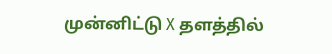முன்னிட்டு X தளத்தில்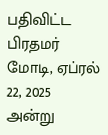பதிவிட்ட பிரதமர் மோடி, ஏப்ரல் 22, 2025 அன்று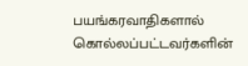பயங்கரவாதிகளால் கொல்லப்பட்டவர்களின்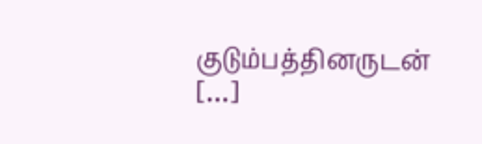குடும்பத்தினருடன் […]